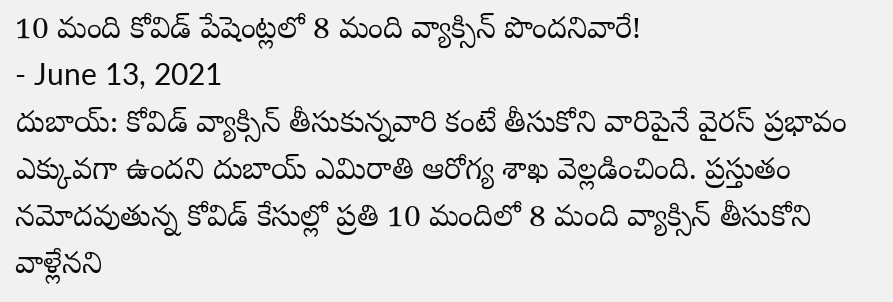10 మంది కోవిడ్ పేషెంట్లలో 8 మంది వ్యాక్సిన్ పొందనివారే!
- June 13, 2021
దుబాయ్: కోవిడ్ వ్యాక్సిన్ తీసుకున్నవారి కంటే తీసుకోని వారిపైనే వైరస్ ప్రభావం ఎక్కువగా ఉందని దుబాయ్ ఎమిరాతి ఆరోగ్య శాఖ వెల్లడించింది. ప్రస్తుతం నమోదవుతున్న కోవిడ్ కేసుల్లో ప్రతి 10 మందిలో 8 మంది వ్యాక్సిన్ తీసుకోని వాళ్లేనని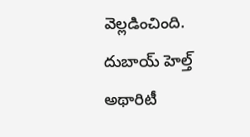వెల్లడించింది. దుబాయ్ హెల్త్ అథారిటీ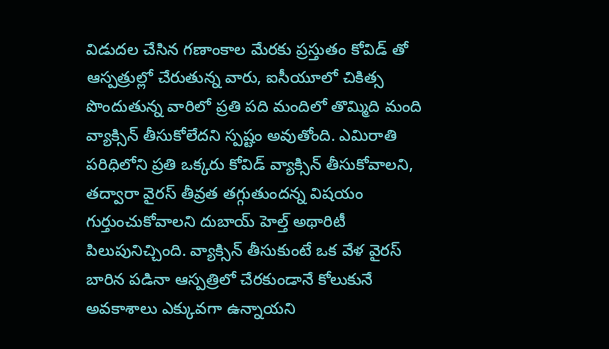విడుదల చేసిన గణాంకాల మేరకు ప్రస్తుతం కోవిడ్ తో ఆస్పత్రుల్లో చేరుతున్న వారు, ఐసీయూలో చికిత్స పొందుతున్న వారిలో ప్రతి పది మందిలో తొమ్మిది మంది వ్యాక్సిన్ తీసుకోలేదని స్పష్టం అవుతోంది. ఎమిరాతి పరిధిలోని ప్రతి ఒక్కరు కోవిడ్ వ్యాక్సిన్ తీసుకోవాలని, తద్వారా వైరస్ తీవ్రత తగ్గుతుందన్న విషయం గుర్తుంచుకోవాలని దుబాయ్ హెల్త్ అథారిటీ పిలుపునిచ్చింది. వ్యాక్సిన్ తీసుకుంటే ఒక వేళ వైరస్ బారిన పడినా ఆస్పత్రిలో చేరకుండానే కోలుకునే అవకాశాలు ఎక్కువగా ఉన్నాయని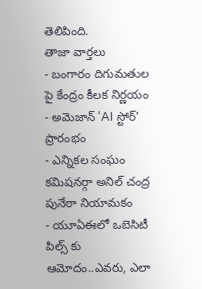తెలిపింది.
తాజా వార్తలు
- బంగారం దిగుమతుల పై కేంద్రం కీలక నిర్ణయం
- అమెజాన్ ‘AI స్టోర్’ ప్రారంభం
- ఎన్నికల సంఘం కమిషనర్గా అనిల్ చంద్ర పునేఠా నియామకం
- యూఏఈలో ఒబెసిటీ పిల్స్ కు ఆమోదం..ఎవరు, ఎలా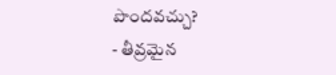పొందవచ్చు?
- తీవ్రమైన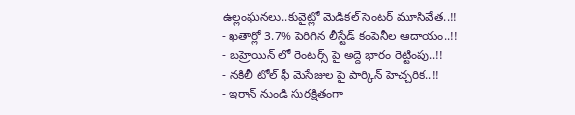ఉల్లంఘనలు..కువైట్లో మెడికల్ సెంటర్ మూసివేత..!!
- ఖతార్లో 3.7% పెరిగిన లీస్టేడ్ కంపెనీల ఆదాయం..!!
- బహ్రెయిన్ లో రెంటర్స్ పై అద్దె భారం రెట్టింపు..!!
- నకిలీ టోల్ ఫీ మెసేజుల పై పార్కిన్ హెచ్చరిక..!!
- ఇరాన్ నుండి సురక్షితంగా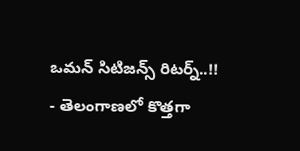ఒమన్ సిటిజన్స్ రిటర్న్..!!
- తెలంగాణలో కొత్తగా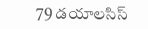79 డయాలసిస్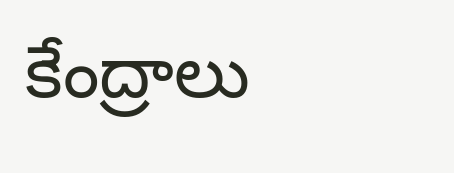కేంద్రాలు